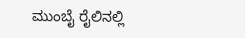ಮುಂಬೈ ರೈಲಿನಲ್ಲಿ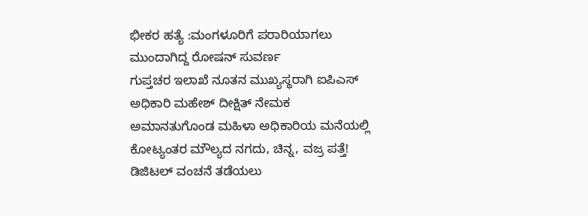ಭೀಕರ ಹತ್ಯೆ :ಮಂಗಳೂರಿಗೆ ಪರಾರಿಯಾಗಲು ಮುಂದಾಗಿದ್ದ ರೋಷನ್ ಸುವರ್ಣ
ಗುಪ್ತಚರ ಇಲಾಖೆ ನೂತನ ಮುಖ್ಯಸ್ಥರಾಗಿ ಐಪಿಎಸ್ ಅಧಿಕಾರಿ ಮಹೇಶ್ ದೀಕ್ಷಿತ್ ನೇಮಕ
ಅಮಾನತುಗೊಂಡ ಮಹಿಳಾ ಅಧಿಕಾರಿಯ ಮನೆಯಲ್ಲಿ ಕೋಟ್ಯಂತರ ಮೌಲ್ಯದ ನಗದು, ಚಿನ್ನ, ವಜ್ರ ಪತ್ತೆ!
ಡಿಜಿಟಲ್ ವಂಚನೆ ತಡೆಯಲು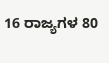16 ರಾಜ್ಯಗಳ 80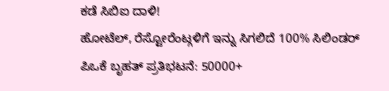ಕಡೆ ಸಿಬಿಐ ದಾಳಿ!
ಹೋಟೆಲ್, ರೆಸ್ಟೋರೆಂಟ್ಗಳಿಗೆ ಇನ್ನು ಸಿಗಲಿದೆ 100% ಸಿಲಿಂಡರ್
ಪಿಒಕೆ ಬೃಹತ್ ಪ್ರತಿಭಟನೆ: 50000+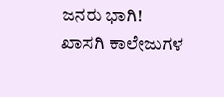ಜನರು ಭಾಗಿ!
ಖಾಸಗಿ ಕಾಲೇಜುಗಳ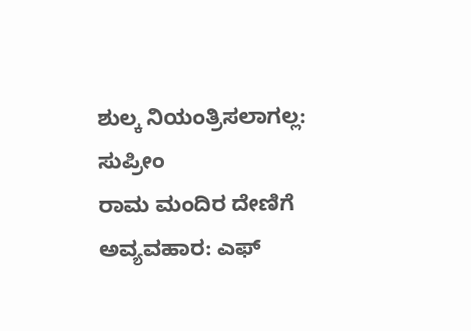ಶುಲ್ಕ ನಿಯಂತ್ರಿಸಲಾಗಲ್ಲ: ಸುಪ್ರೀಂ
ರಾಮ ಮಂದಿರ ದೇಣಿಗೆ ಅವ್ಯವಹಾರ: ಎಫ್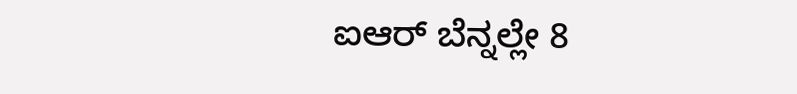ಐಆರ್ ಬೆನ್ನಲ್ಲೇ 8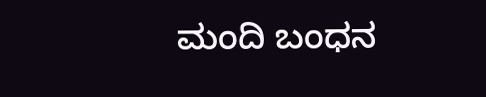ಮಂದಿ ಬಂಧನ